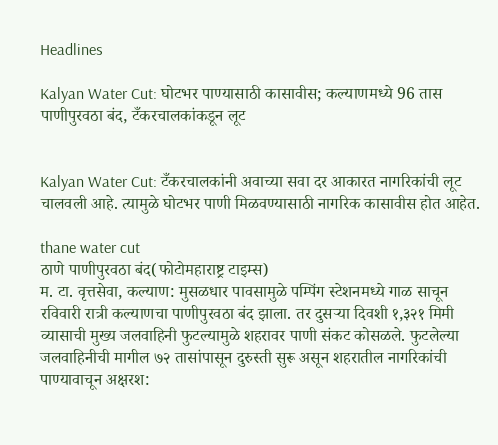Headlines

Kalyan Water Cut: घोटभर पाण्यासाठी कासावीस; कल्याणमध्ये 96 तास पाणीपुरवठा बंद, टँकरचालकांकडून लूट


Kalyan Water Cut: टँकरचालकांनी अवाच्या सवा दर आकारत नागरिकांची लूट चालवली आहे. त्यामुळे घोटभर पाणी मिळवण्यासाठी नागरिक कासावीस होत आहेत.

thane water cut
ठाणे पाणीपुरवठा बंद(फोटोमहाराष्ट्र टाइम्स)
म. टा. वृत्तसेवा, कल्याण: मुसळधार पावसामुळे पम्पिंग स्टेशनमध्ये गाळ साचून रविवारी रात्री कल्याणचा पाणीपुरवठा बंद झाला. तर दुसऱ्या दिवशी १,३२१ मिमी व्यासाची मुख्य जलवाहिनी फुटल्यामुळे शहरावर पाणी संकट कोसळले. फुटलेल्या जलवाहिनीची मागील ७२ तासांपासून दुरुस्ती सुरू असून शहरातील नागरिकांची पाण्यावाचून अक्षरश: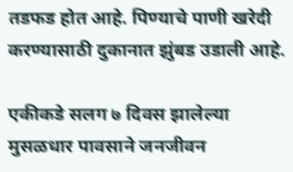तडफड होत आहे. पिण्याचे पाणी खरेदी करण्यासाठी दुकानात झुंबड उडाली आहे.

एकीकडे सलग ७ दिवस झालेल्या मुसळधार पावसाने जनजीवन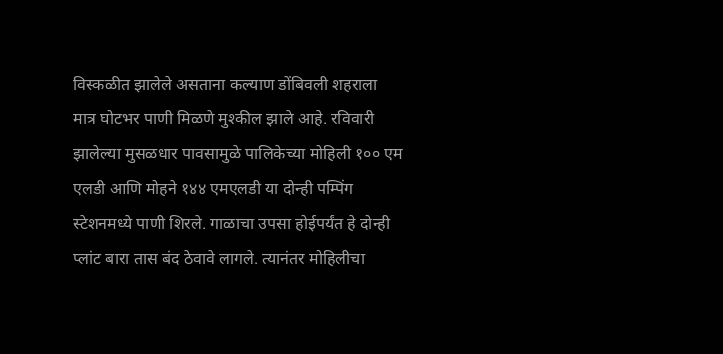विस्कळीत झालेले असताना कल्याण डोंबिवली शहराला मात्र घोटभर पाणी मिळणे मुश्कील झाले आहे. रविवारी झालेल्या मुसळधार पावसामुळे पालिकेच्या मोहिली १०० एम एलडी आणि मोहने १४४ एमएलडी या दोन्ही पम्पिंग स्टेशनमध्ये पाणी शिरले. गाळाचा उपसा होईपर्यंत हे दोन्ही प्लांट बारा तास बंद ठेवावे लागले. त्यानंतर मोहिलीचा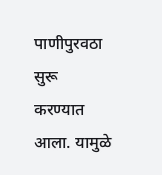पाणीपुरवठा सुरू करण्यात आला. यामुळे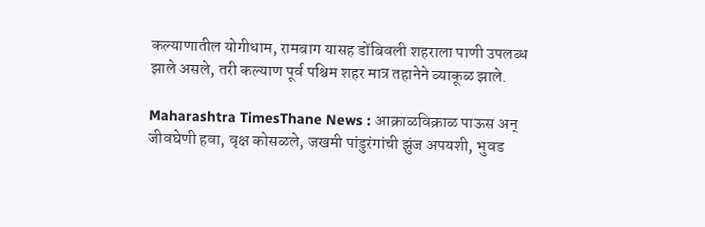कल्याणातील योगीधाम, रामबाग यासह डोंबिवली शहराला पाणी उपलब्ध झाले असले, तरी कल्याण पूर्व पश्चिम शहर मात्र तहानेने व्याकूळ झाले.

Maharashtra TimesThane News : आक्राळविक्राळ पाऊस अन् जीवघेणी हवा, वृक्ष कोसळले, जखमी पांडुरंगांची झुंज अपयशी, भुवड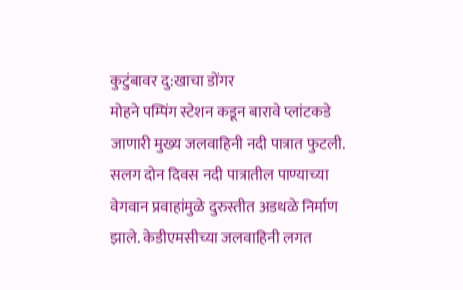कुटुंबावर दु:खाचा डोंगर
मोहने पम्पिंग स्टेशन कडून बारावे प्लांटकडे जाणारी मुख्य जलवाहिनी नदी पात्रात फुटली. सलग दोन दिवस नदी पात्रातील पाण्याच्या वेगवान प्रवाहांमुळे दुरुस्तीत अडथळे निर्माण झाले. केडीएमसीच्या जलवाहिनी लगत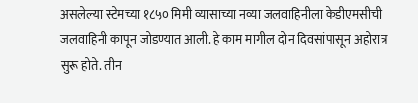असलेल्या स्टेमच्या १८५० मिमी व्यासाच्या नव्या जलवाहिनीला केडीएमसीची जलवाहिनी कापून जोडण्यात आली. हे काम मागील दोन दिवसांपासून अहोरात्र सुरू होते. तीन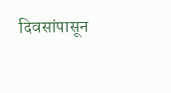दिवसांपासून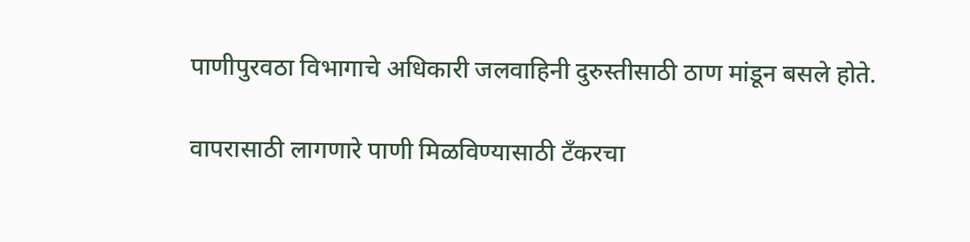पाणीपुरवठा विभागाचे अधिकारी जलवाहिनी दुरुस्तीसाठी ठाण मांडून बसले होते.

वापरासाठी लागणारे पाणी मिळविण्यासाठी टँकरचा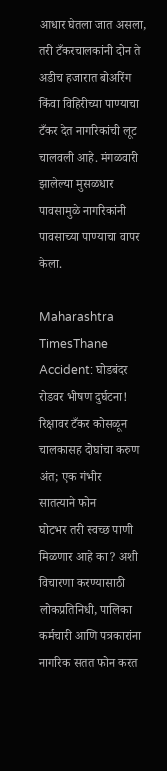आधार घेतला जात असला, तरी टँकरचालकांनी दोन ते अडीच हजारात बोअरिंग किंवा विहिरीच्या पाण्याचा टँकर देत नागरिकांची लूट चालवली आहे. मंगळवारी झालेल्या मुसळधार पावसामुळे नागरिकांनी पावसाच्या पाण्याचा वापर केला.

Maharashtra TimesThane Accident: घोडबंदर रोडवर भीषण दुर्घटना! रिक्षावर टँकर कोसळून चालकासह दोघांचा करुण अंत; एक गंभीर
सातत्याने फोन
घोटभर तरी स्वच्छ पाणी मिळणार आहे का? अशी विचारणा करण्यासाठी लोकप्रतिनिधी, पालिका कर्मचारी आणि पत्रकारांना नागरिक सतत फोन करत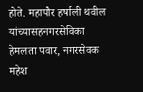होते. महापौर हर्षाली थवील यांच्यासहनगरसेविका हेमलता पवार, नगरसेवक महेश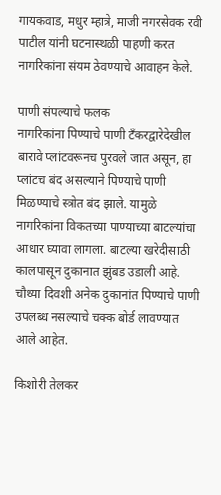गायकवाड, मधुर म्हात्रे, माजी नगरसेवक रवी पाटील यांनी घटनास्थळी पाहणी करत नागरिकांना संयम ठेवण्याचे आवाहन केले.

पाणी संपल्याचे फलक
नागरिकांना पिण्याचे पाणी टँकरद्वारेदेखील बारावे प्लांटवरूनच पुरवले जात असून, हा प्लांटच बंद असल्याने पिण्याचे पाणी मिळण्याचे स्त्रोत बंद झाले. यामुळे नागरिकांना विकतच्या पाण्याच्या बाटल्यांचा आधार घ्यावा लागला. बाटल्या खरेदीसाठी कालपासून दुकानात झुंबड उडाली आहे. चौथ्या दिवशी अनेक दुकानांत पिण्याचे पाणी उपलब्ध नसल्याचे चक्क बोर्ड लावण्यात आले आहेत.

किशोरी तेलकर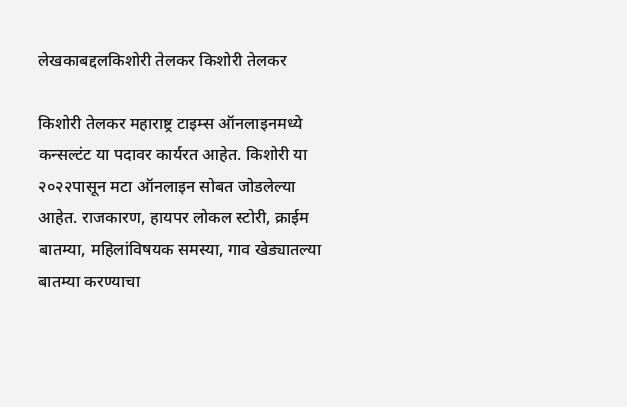लेखकाबद्दलकिशोरी तेलकर किशोरी तेलकर

किशोरी तेलकर महाराष्ट्र टाइम्स ऑनलाइनमध्ये कन्सल्टंट या पदावर कार्यरत आहेत. किशोरी या २०२२पासून मटा ऑनलाइन सोबत जोडलेल्या आहेत. राजकारण, हायपर लोकल स्टोरी, क्राईम बातम्या, महिलांविषयक समस्या, गाव खेड्यातल्या बातम्या करण्याचा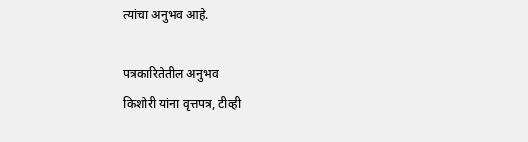त्यांचा अनुभव आहे.

पत्रकारितेतील अनुभव
किशोरी यांना वृत्तपत्र, टीव्ही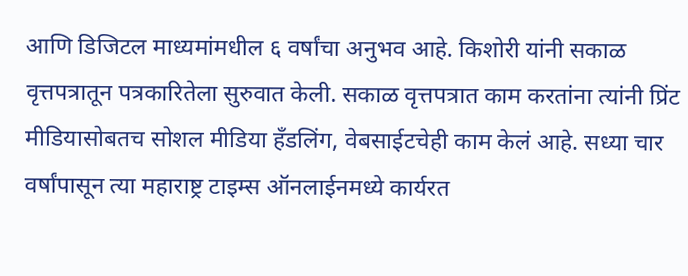आणि डिजिटल माध्यमांमधील ६ वर्षांचा अनुभव आहे. किशोरी यांनी सकाळ वृत्तपत्रातून पत्रकारितेला सुरुवात केली. सकाळ वृत्तपत्रात काम करतांना त्यांनी प्रिंट मीडियासोबतच सोशल मीडिया हॅंडलिंग, वेबसाईटचेही काम केलं आहे. सध्या चार वर्षांपासून त्या महाराष्ट्र टाइम्स ऑनलाईनमध्ये कार्यरत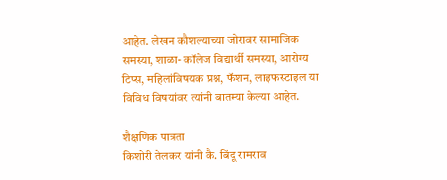आहेत. लेखन कौशल्याच्या जोरावर सामाजिक समस्या, शाळा- कॉलेज विद्यार्थी समस्या, आरोग्य टिप्स, महिलांविषयक प्रश्न, फॅशन, लाइफस्टाइल या विविध विषयांवर त्यांनी बातम्या केल्या आहेत.

शैक्षणिक पात्रता
किशोरी तेलकर यांनी कै. बिंदू रामराव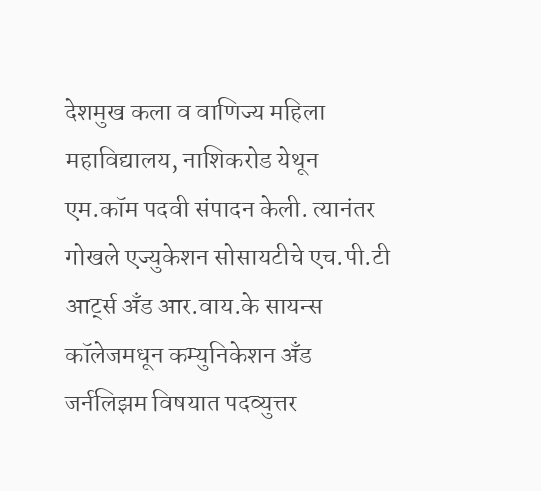देशमुख कला व वाणिज्य महिला महाविद्यालय, नाशिकरोड येथून एम.कॉम पदवी संपादन केली. त्यानंतर गोखले एज्युकेशन सोसायटीचे एच.पी.टी आर्ट्स अँड आर.वाय.के सायन्स कॉलेजमधून कम्युनिकेशन अँड जर्नलिझम विषयात पदव्युत्तर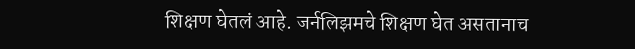शिक्षण घेतलं आहे. जर्नलिझमचे शिक्षण घेत असतानाच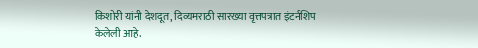किशोरी यांनी देशदूत, दिव्यमराठी सारख्या वृत्तपत्रात इंटर्नशिप केलेली आहे.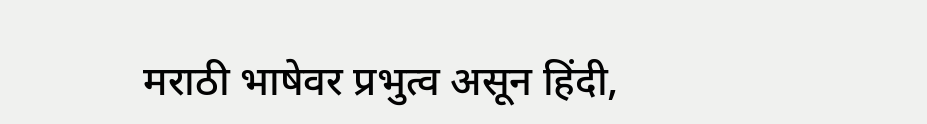मराठी भाषेवर प्रभुत्व असून हिंदी,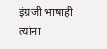इंग्रजी भाषाही त्यांना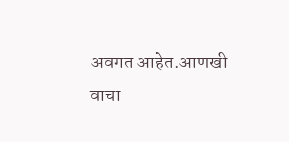अवगत आहेत.आणखी वाचा